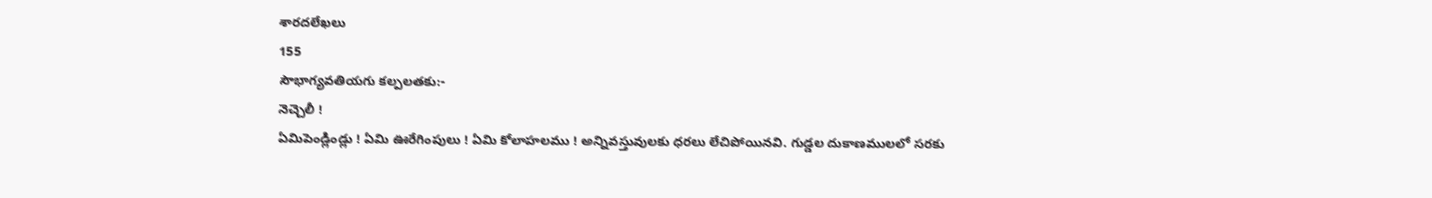శారదలేఖలు
155
సౌభాగ్యవతియగు కల్పలతకు:-
నెచ్చెలీ !
ఏమిపెండ్లిండ్లు ! ఏమి ఊరేగింపులు ! ఏమి కోలాహలము ! అన్నివస్తువులకు ధరలు లేచిపోయినవి. గుడ్డల దుకాణములలో సరకు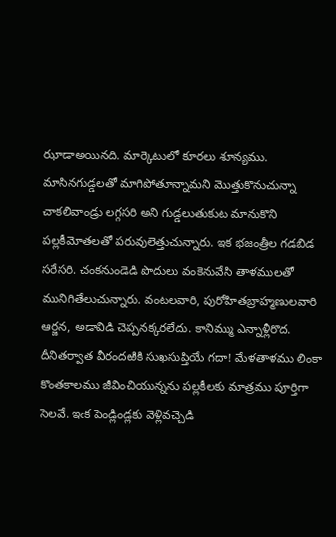ఝాడాఅయినది. మార్కెటులో కూరలు శూన్యము. మాసినగుడ్డలతో మాగిపోతూన్నామని మొత్తుకొనుచున్నా చాకలివాండ్రు లగ్గసరి అని గుడ్డలుతుకుట మానుకొని పల్లకీమోతలతో పరువులెత్తుచున్నారు. ఇక భజంత్రీల గడబిడ సరేసరి. చంకనుండెడి పొదులు వంకెనువేసి తాళములతో మునిగితేలుచున్నారు. వంటలవారి, పురోహితబ్రాహ్మణులవారి ఆర్జన, అడావిడి చెప్పనక్కరలేదు. కానిమ్ము ఎన్నాళ్లీరొద. దీనితర్వాత వీరందఱికి సుఖసుప్తియే గదా! మేళతాళము లింకా కొంతకాలము జీవించియున్నను పల్లకీలకు మాత్రము పూర్తిగా సెలవే. ఇఁక పెండ్లిండ్లకు వెళ్లివచ్చెడి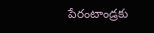పేరంటాండ్రకు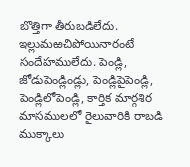బొత్తిగా తీరుబడిలేదు. ఇల్లుమఱచిపోయినారంటే సందేహములేదు. పెండ్లి, జోడుపెండ్లిండ్లు, పెండ్లిపైపెండ్లి, పెండ్లిలోపెండ్లి, కార్తిక మార్గశిర మాసములలో రైలువారికి రాబడి ముక్కాలు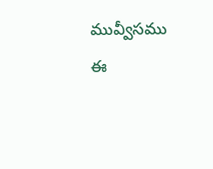మువ్వీసము ఈ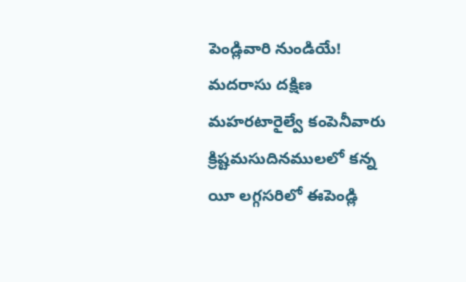పెండ్లివారి నుండియే! మదరాసు దక్షిణ మహరటారైల్వే కంపెనీవారు క్రిష్టమసుదినములలో కన్న యీ లగ్గసరిలో ఈపెండ్లి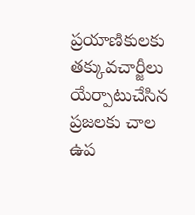ప్రయాణికులకు తక్కువచార్జీలు యేర్పాటుచేసిన ప్రజలకు చాల ఉప